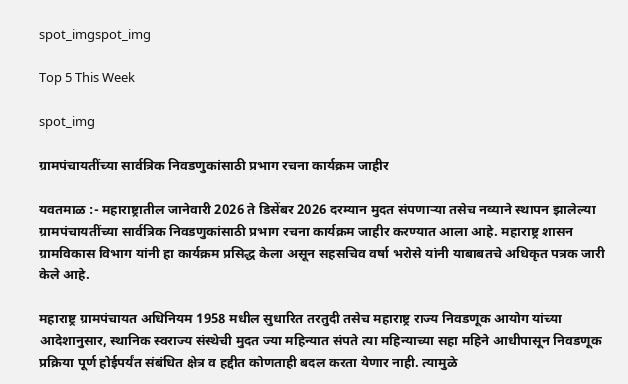spot_imgspot_img

Top 5 This Week

spot_img

ग्रामपंचायतींच्या सार्वत्रिक निवडणुकांसाठी प्रभाग रचना कार्यक्रम जाहीर

यवतमाळ :- महाराष्ट्रातील जानेवारी 2026 ते डिसेंबर 2026 दरम्यान मुदत संपणाऱ्या तसेच नव्याने स्थापन झालेल्या ग्रामपंचायतींच्या सार्वत्रिक निवडणुकांसाठी प्रभाग रचना कार्यक्रम जाहीर करण्यात आला आहे. महाराष्ट्र शासन ग्रामविकास विभाग यांनी हा कार्यक्रम प्रसिद्ध केला असून सहसचिव वर्षा भरोसे यांनी याबाबतचे अधिकृत पत्रक जारी केले आहे.

महाराष्ट्र ग्रामपंचायत अधिनियम 1958 मधील सुधारित तरतुदी तसेच महाराष्ट्र राज्य निवडणूक आयोग यांच्या आदेशानुसार, स्थानिक स्वराज्य संस्थेची मुदत ज्या महिन्यात संपते त्या महिन्याच्या सहा महिने आधीपासून निवडणूक प्रक्रिया पूर्ण होईपर्यंत संबंधित क्षेत्र व हद्दीत कोणताही बदल करता येणार नाही. त्यामुळे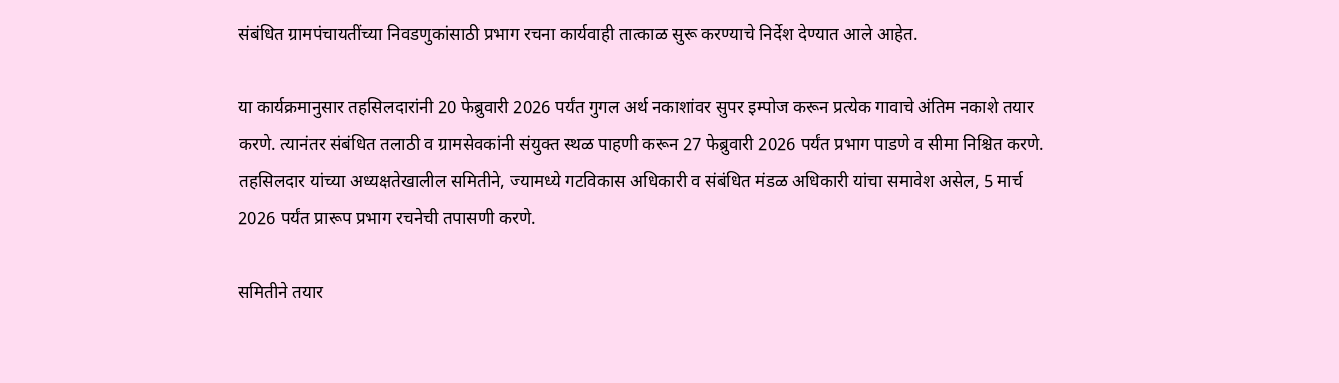संबंधित ग्रामपंचायतींच्या निवडणुकांसाठी प्रभाग रचना कार्यवाही तात्काळ सुरू करण्याचे निर्देश देण्यात आले आहेत.

या कार्यक्रमानुसार तहसिलदारांनी 20 फेब्रुवारी 2026 पर्यंत गुगल अर्थ नकाशांवर सुपर इम्पोज करून प्रत्येक गावाचे अंतिम नकाशे तयार करणे. त्यानंतर संबंधित तलाठी व ग्रामसेवकांनी संयुक्त स्थळ पाहणी करून 27 फेब्रुवारी 2026 पर्यंत प्रभाग पाडणे व सीमा निश्चित करणे. तहसिलदार यांच्या अध्यक्षतेखालील समितीने, ज्यामध्ये गटविकास अधिकारी व संबंधित मंडळ अधिकारी यांचा समावेश असेल, 5 मार्च 2026 पर्यंत प्रारूप प्रभाग रचनेची तपासणी करणे.

समितीने तयार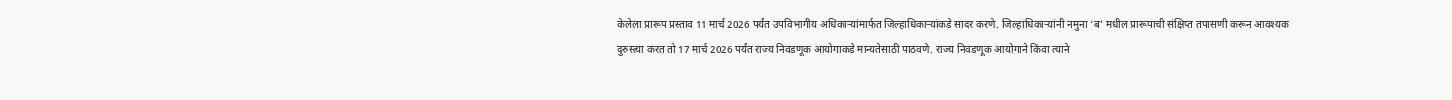केलेला प्रारूप प्रस्ताव 11 मार्च 2026 पर्यंत उपविभागीय अधिकाऱ्यांमार्फत जिल्हाधिकाऱ्यांकडे सादर करणे. जिल्हाधिकाऱ्यांनी नमुना ‘ब’ मधील प्रारूपाची संक्षिप्त तपासणी करून आवश्यक दुरुस्त्या करत तो 17 मार्च 2026 पर्यंत राज्य निवडणूक आयोगाकडे मान्यतेसाठी पाठवणे. राज्य निवडणूक आयोगाने किंवा त्याने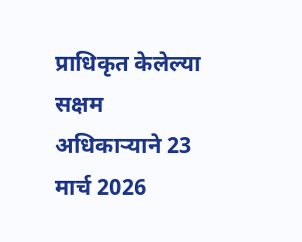प्राधिकृत केलेल्या सक्षम अधिकाऱ्याने 23 मार्च 2026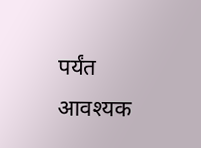पर्यंत आवश्यक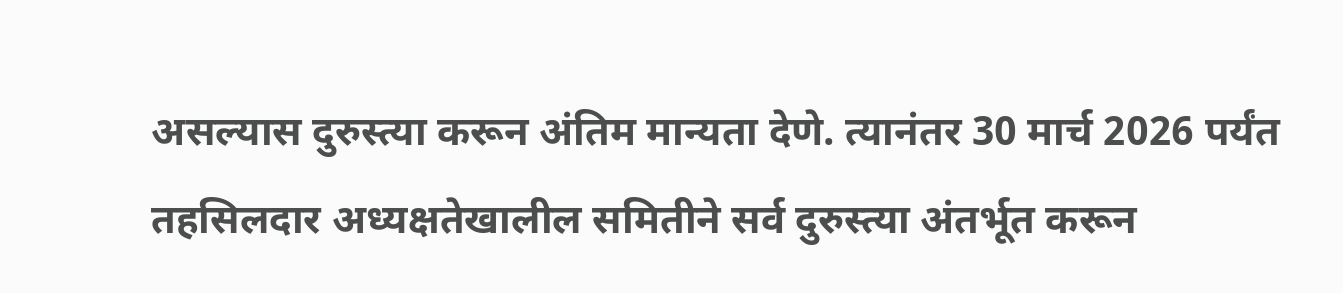असल्यास दुरुस्त्या करून अंतिम मान्यता देणे. त्यानंतर 30 मार्च 2026 पर्यंत तहसिलदार अध्यक्षतेखालील समितीने सर्व दुरुस्त्या अंतर्भूत करून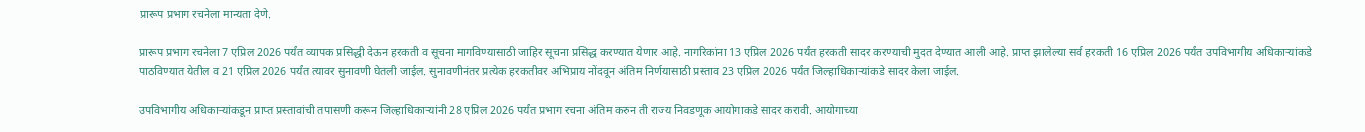प्रारूप प्रभाग रचनेला मान्यता देणे.

प्रारूप प्रभाग रचनेला 7 एप्रिल 2026 पर्यंत व्यापक प्रसिद्धी देऊन हरकती व सूचना मागविण्यासाठी जाहिर सूचना प्रसिद्ध करण्यात येणार आहे. नागरिकांना 13 एप्रिल 2026 पर्यंत हरकती सादर करण्याची मुदत देण्यात आली आहे. प्राप्त झालेल्या सर्व हरकती 16 एप्रिल 2026 पर्यंत उपविभागीय अधिकाऱ्यांकडे पाठविण्यात येतील व 21 एप्रिल 2026 पर्यंत त्यावर सुनावणी घेतली जाईल. सुनावणीनंतर प्रत्येक हरकतीवर अभिप्राय नोंदवून अंतिम निर्णयासाठी प्रस्ताव 23 एप्रिल 2026 पर्यंत जिल्हाधिकाऱ्यांकडे सादर केला जाईल.

उपविभागीय अधिकाऱ्यांकडून प्राप्त प्रस्तावांची तपासणी करून जिल्हाधिकाऱ्यांनी 28 एप्रिल 2026 पर्यंत प्रभाग रचना अंतिम करुन ती राज्य निवडणूक आयोगाकडे सादर करावी. आयोगाच्या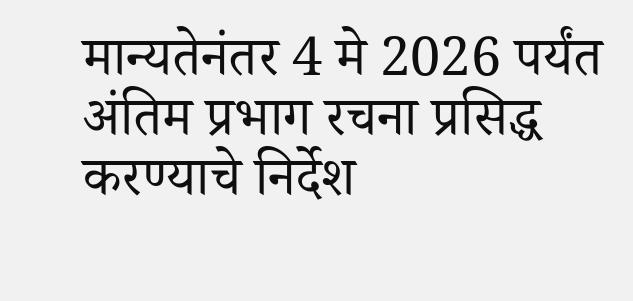मान्यतेनंतर 4 मे 2026 पर्यंत अंतिम प्रभाग रचना प्रसिद्ध करण्याचे निर्देश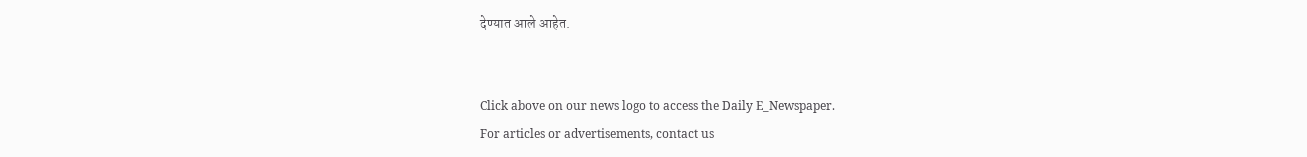देण्यात आले आहेत.


Click above on our news logo to access the Daily E_Newspaper.
For articles or advertisements, contact us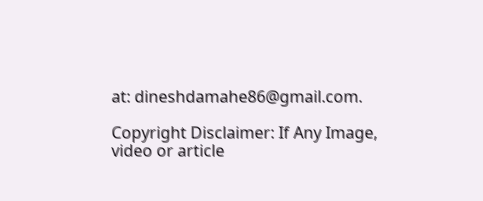at: dineshdamahe86@gmail.com.

Copyright Disclaimer: If Any Image, video or article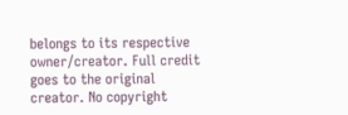belongs to its respective owner/creator. Full credit goes to the original creator. No copyright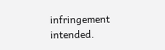infringement intended.